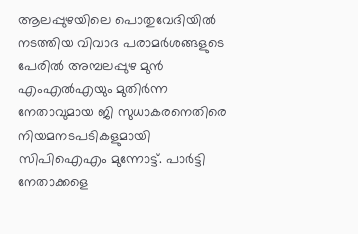ആലപ്പുഴയിലെ പൊതുവേദിയിൽ നടത്തിയ വിവാദ പരാമർശങ്ങളുടെ പേരിൽ അമ്പലപ്പുഴ മുൻ എംഎൽഎയും മുതിർന്ന നേതാവുമായ ജി സുധാകരനെതിരെ നിയമനടപടികളുമായി സിപിഐഎം മുന്നോട്ട്. പാർട്ടി നേതാക്കളെ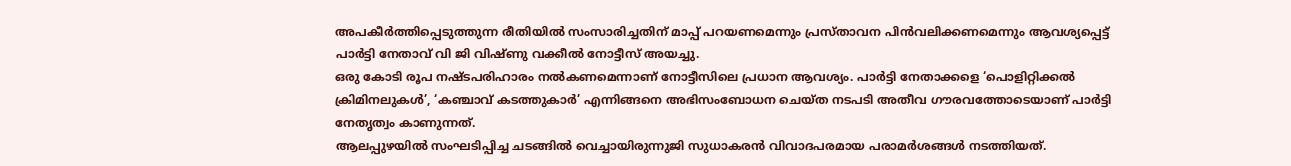അപകീർത്തിപ്പെടുത്തുന്ന രീതിയിൽ സംസാരിച്ചതിന് മാപ്പ് പറയണമെന്നും പ്രസ്താവന പിൻവലിക്കണമെന്നും ആവശ്യപ്പെട്ട് പാർട്ടി നേതാവ് വി ജി വിഷ്ണു വക്കീൽ നോട്ടീസ് അയച്ചു.
ഒരു കോടി രൂപ നഷ്ടപരിഹാരം നൽകണമെന്നാണ് നോട്ടീസിലെ പ്രധാന ആവശ്യം. പാർട്ടി നേതാക്കളെ ‘പൊളിറ്റിക്കൽ ക്രിമിനലുകൾ’, ‘കഞ്ചാവ് കടത്തുകാർ’ എന്നിങ്ങനെ അഭിസംബോധന ചെയ്ത നടപടി അതീവ ഗൗരവത്തോടെയാണ് പാർട്ടി നേതൃത്വം കാണുന്നത്.
ആലപ്പുഴയിൽ സംഘടിപ്പിച്ച ചടങ്ങിൽ വെച്ചായിരുന്നുജി സുധാകരൻ വിവാദപരമായ പരാമർശങ്ങൾ നടത്തിയത്.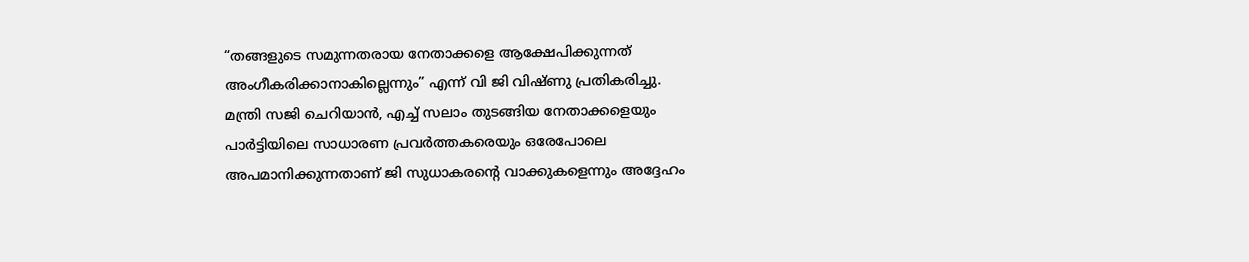“തങ്ങളുടെ സമുന്നതരായ നേതാക്കളെ ആക്ഷേപിക്കുന്നത് അംഗീകരിക്കാനാകില്ലെന്നും” എന്ന് വി ജി വിഷ്ണു പ്രതികരിച്ചു.
മന്ത്രി സജി ചെറിയാൻ, എച്ച് സലാം തുടങ്ങിയ നേതാക്കളെയും പാർട്ടിയിലെ സാധാരണ പ്രവർത്തകരെയും ഒരേപോലെ അപമാനിക്കുന്നതാണ് ജി സുധാകരന്റെ വാക്കുകളെന്നും അദ്ദേഹം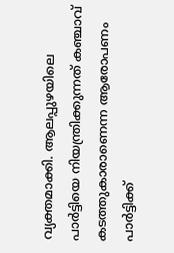വ്യക്തമാക്കി. ആലപ്പുഴയിലെ പാർട്ടിയെ നിയന്ത്രിക്കുന്നത് കഞ്ചാവ് കടത്തുകാരാണെന്ന ആരോപണം പാർട്ടിക്ക്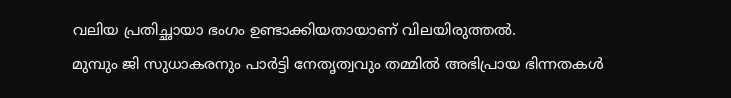വലിയ പ്രതിച്ഛായാ ഭംഗം ഉണ്ടാക്കിയതായാണ് വിലയിരുത്തൽ.
മുമ്പും ജി സുധാകരനും പാർട്ടി നേതൃത്വവും തമ്മിൽ അഭിപ്രായ ഭിന്നതകൾ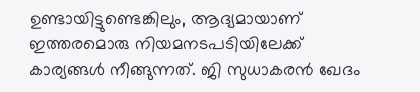ഉണ്ടായിട്ടുണ്ടെങ്കിലും, ആദ്യമായാണ് ഇത്തരമൊരു നിയമനടപടിയിലേക്ക് കാര്യങ്ങൾ നീങ്ങുന്നത്. ജി സുധാകരൻ ഖേദം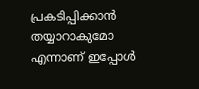പ്രകടിപ്പിക്കാൻ തയ്യാറാകുമോ എന്നാണ് ഇപ്പോൾ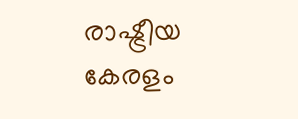രാഷ്ട്രീയ കേരളം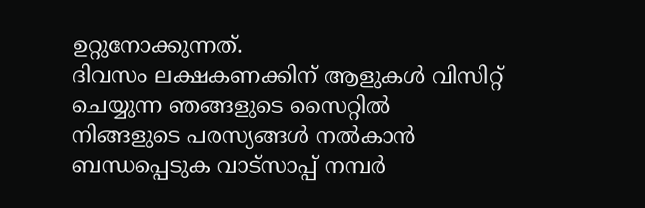ഉറ്റുനോക്കുന്നത്.
ദിവസം ലക്ഷകണക്കിന് ആളുകൾ വിസിറ്റ് ചെയ്യുന്ന ഞങ്ങളുടെ സൈറ്റിൽ നിങ്ങളുടെ പരസ്യങ്ങൾ നൽകാൻ ബന്ധപ്പെടുക വാട്സാപ്പ് നമ്പർ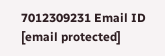7012309231 Email ID [email protected]